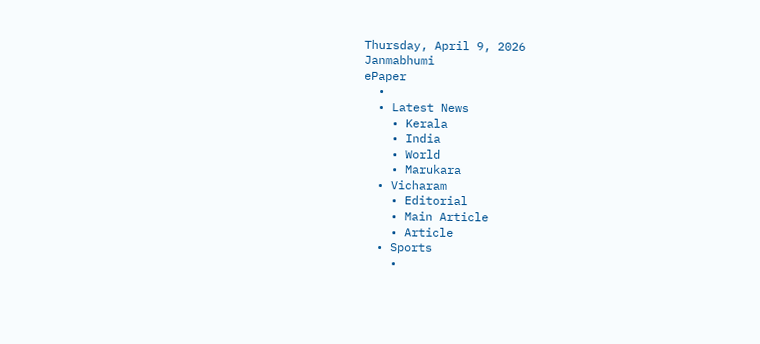Thursday, April 9, 2026
Janmabhumi
ePaper
  •
  • Latest News
    • Kerala
    • India
    • World
    • Marukara
  • Vicharam
    • Editorial
    • Main Article
    • Article
  • Sports
    •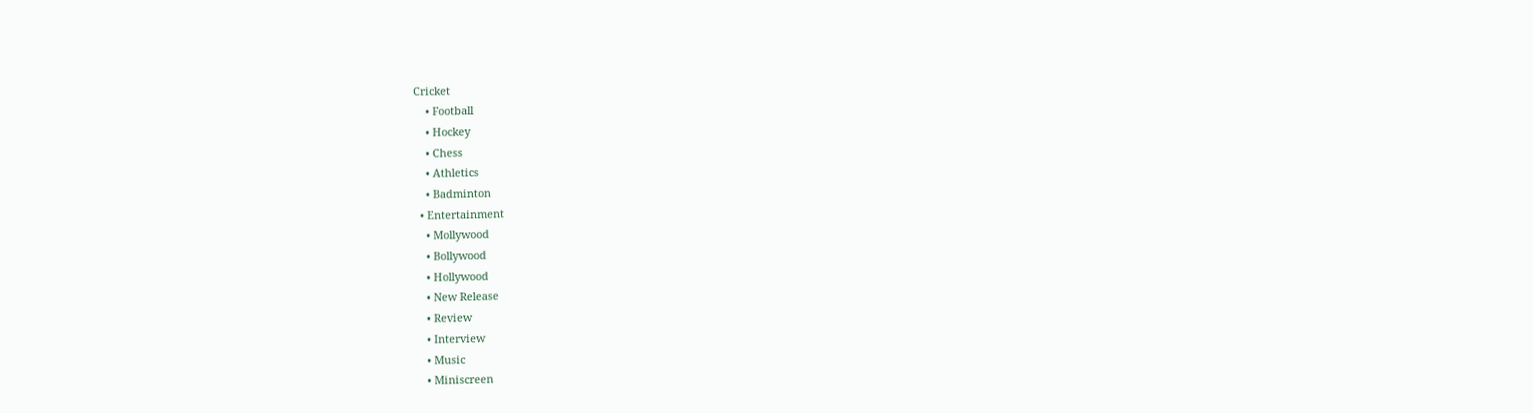Cricket
    • Football
    • Hockey
    • Chess
    • Athletics
    • Badminton
  • Entertainment
    • Mollywood
    • Bollywood
    • Hollywood
    • New Release
    • Review
    • Interview
    • Music
    • Miniscreen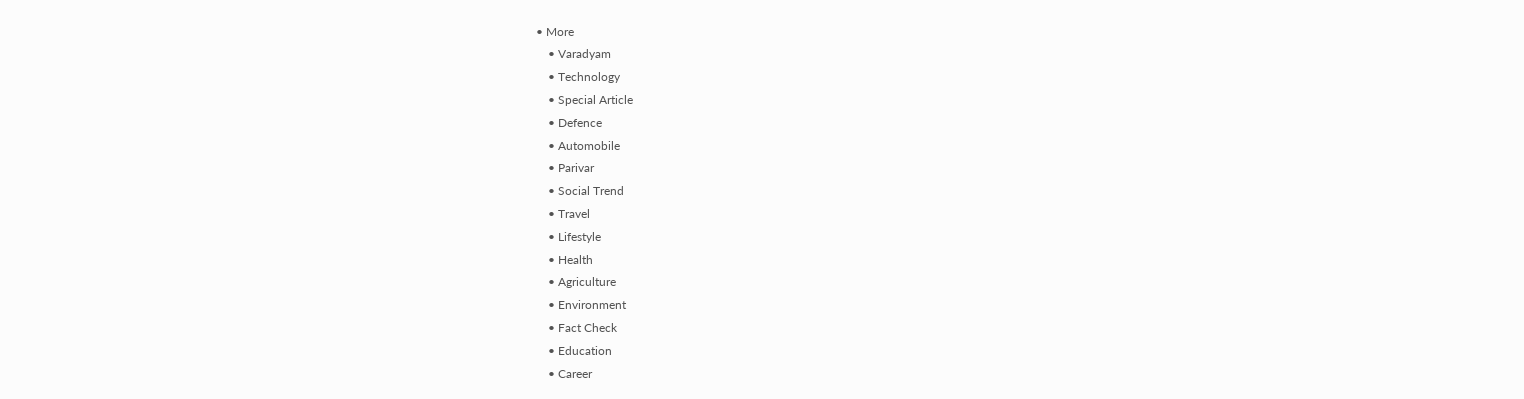• More
    • Varadyam
    • Technology
    • Special Article
    • Defence
    • Automobile
    • Parivar
    • Social Trend
    • Travel
    • Lifestyle
    • Health
    • Agriculture
    • Environment
    • Fact Check
    • Education
    • Career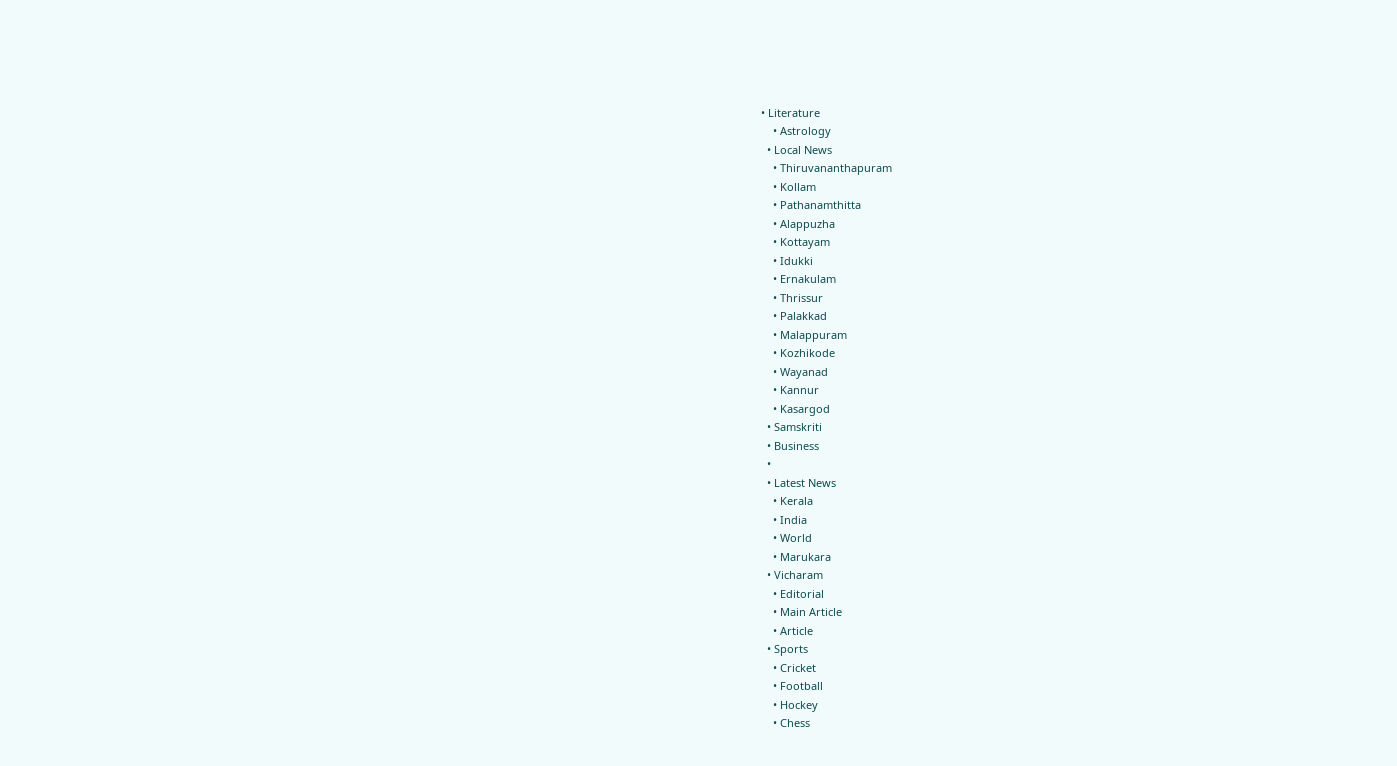• Literature
    • Astrology
  • Local News
    • Thiruvananthapuram
    • Kollam
    • Pathanamthitta
    • Alappuzha
    • Kottayam
    • Idukki
    • Ernakulam
    • Thrissur
    • Palakkad
    • Malappuram
    • Kozhikode
    • Wayanad
    • Kannur
    • Kasargod
  • Samskriti
  • Business
  •
  • Latest News
    • Kerala
    • India
    • World
    • Marukara
  • Vicharam
    • Editorial
    • Main Article
    • Article
  • Sports
    • Cricket
    • Football
    • Hockey
    • Chess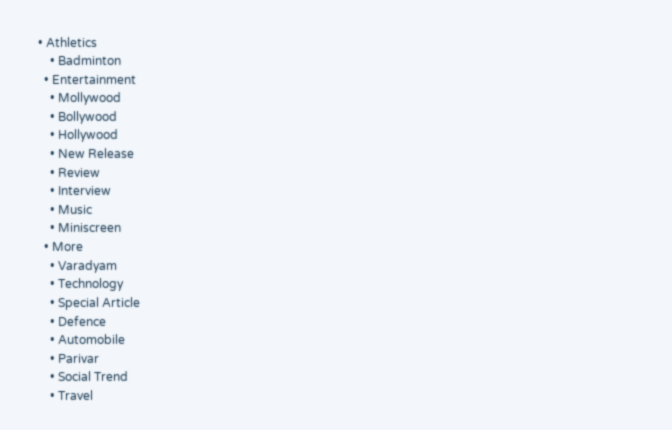• Athletics
    • Badminton
  • Entertainment
    • Mollywood
    • Bollywood
    • Hollywood
    • New Release
    • Review
    • Interview
    • Music
    • Miniscreen
  • More
    • Varadyam
    • Technology
    • Special Article
    • Defence
    • Automobile
    • Parivar
    • Social Trend
    • Travel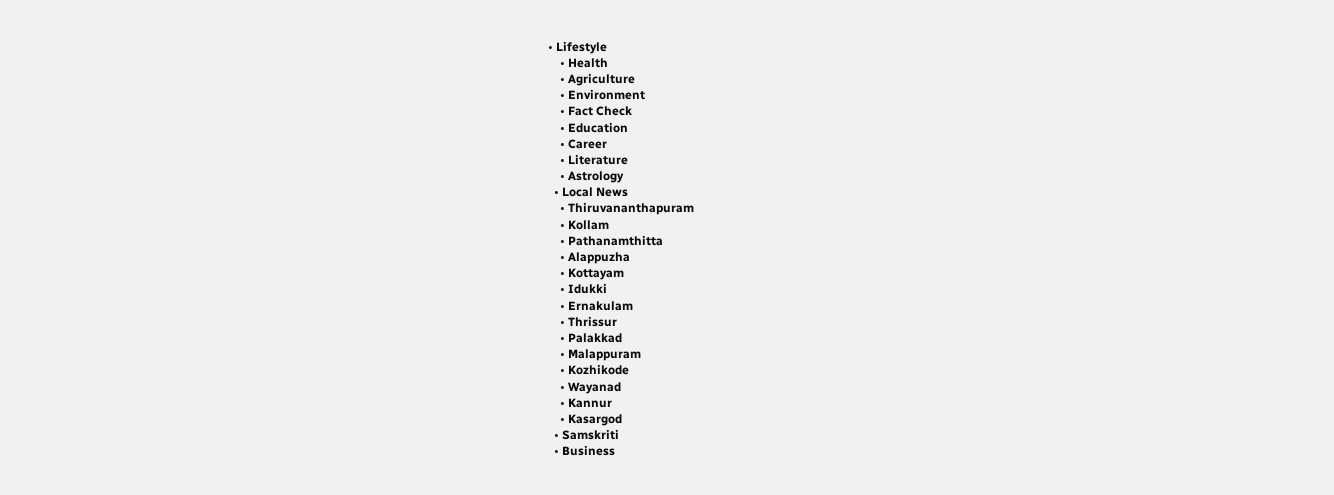• Lifestyle
    • Health
    • Agriculture
    • Environment
    • Fact Check
    • Education
    • Career
    • Literature
    • Astrology
  • Local News
    • Thiruvananthapuram
    • Kollam
    • Pathanamthitta
    • Alappuzha
    • Kottayam
    • Idukki
    • Ernakulam
    • Thrissur
    • Palakkad
    • Malappuram
    • Kozhikode
    • Wayanad
    • Kannur
    • Kasargod
  • Samskriti
  • Business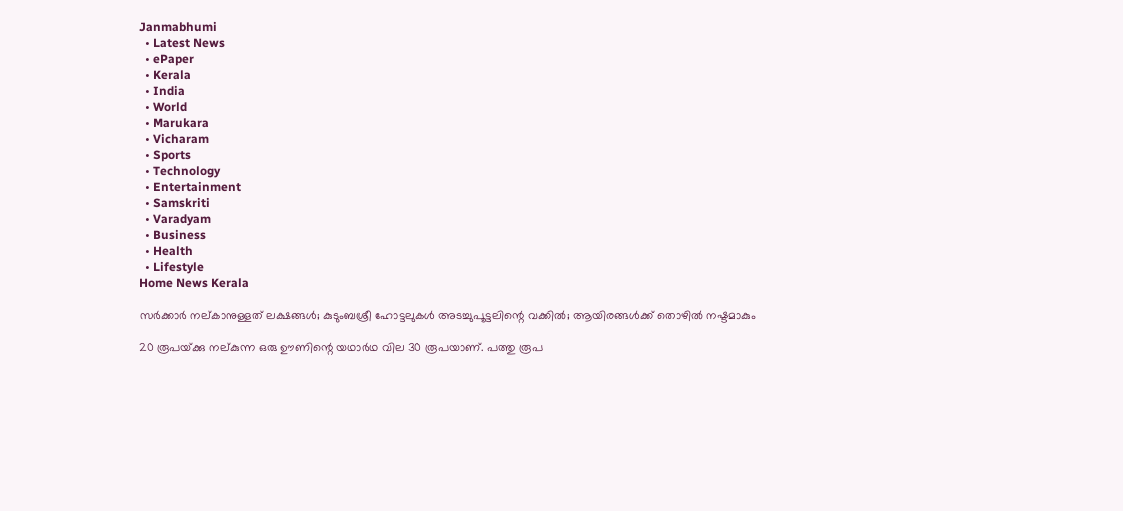Janmabhumi
  • Latest News
  • ePaper
  • Kerala
  • India
  • World
  • Marukara
  • Vicharam
  • Sports
  • Technology
  • Entertainment
  • Samskriti
  • Varadyam
  • Business
  • Health
  • Lifestyle
Home News Kerala

സര്‍ക്കാര്‍ നല്കാനുള്ളത് ലക്ഷങ്ങള്‍; കുടുംബശ്രീ ഹോട്ടലുകള്‍ അടച്ചുപൂട്ടലിന്റെ വക്കില്‍; ആയിരങ്ങള്‍ക്ക് തൊഴില്‍ നഷ്ടമാകും

20 രൂപയ്‌ക്കു നല്കുന്ന ഒരു ഊണിന്റെ യഥാര്‍ഥ വില 30 രൂപയാണ്. പത്തു രൂപ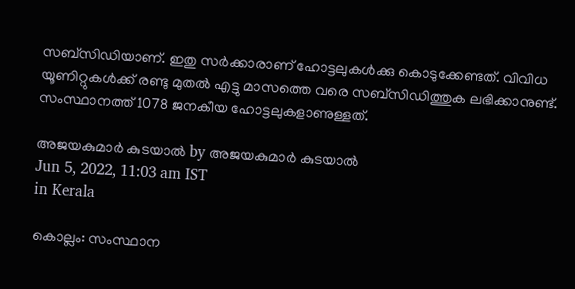സബ്‌സിഡിയാണ്. ഇതു സര്‍ക്കാരാണ് ഹോട്ടലുകള്‍ക്കു കൊടുക്കേണ്ടത്. വിവിധ യൂണിറ്റുകള്‍ക്ക് രണ്ടു മുതല്‍ എട്ടു മാസത്തെ വരെ സബ്‌സിഡിത്തുക ലഭിക്കാനുണ്ട്. സംസ്ഥാനത്ത് 1078 ജനകീയ ഹോട്ടലുകളാണുള്ളത്.

അജയകുമാര്‍ കുടയാല്‍ by അജയകുമാര്‍ കുടയാല്‍
Jun 5, 2022, 11:03 am IST
in Kerala

കൊല്ലം: സംസ്ഥാന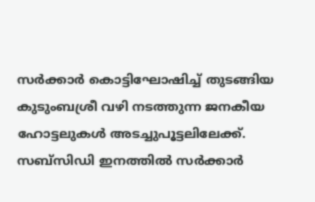സര്‍ക്കാര്‍ കൊട്ടിഘോഷിച്ച് തുടങ്ങിയ കുടുംബശ്രീ വഴി നടത്തുന്ന ജനകീയ ഹോട്ടലുകള്‍ അടച്ചുപൂട്ടലിലേക്ക്. സബ്‌സിഡി ഇനത്തില്‍ സര്‍ക്കാര്‍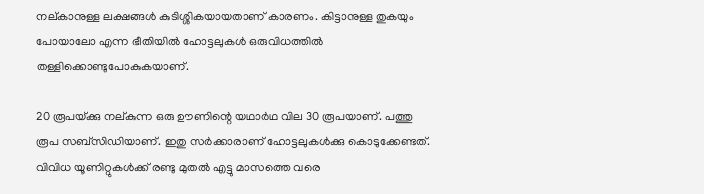നല്കാനുള്ള ലക്ഷങ്ങള്‍ കുടിശ്ശികയായതാണ് കാരണം. കിട്ടാനുള്ള തുകയും പോയാലോ എന്ന ഭീതിയില്‍ ഹോട്ടലുകള്‍ ഒരുവിധത്തില്‍ തള്ളിക്കൊണ്ടുപോകുകയാണ്.

20 രൂപയ്‌ക്കു നല്കുന്ന ഒരു ഊണിന്റെ യഥാര്‍ഥ വില 30 രൂപയാണ്. പത്തു രൂപ സബ്‌സിഡിയാണ്. ഇതു സര്‍ക്കാരാണ് ഹോട്ടലുകള്‍ക്കു കൊടുക്കേണ്ടത്. വിവിധ യൂണിറ്റുകള്‍ക്ക് രണ്ടു മുതല്‍ എട്ടു മാസത്തെ വരെ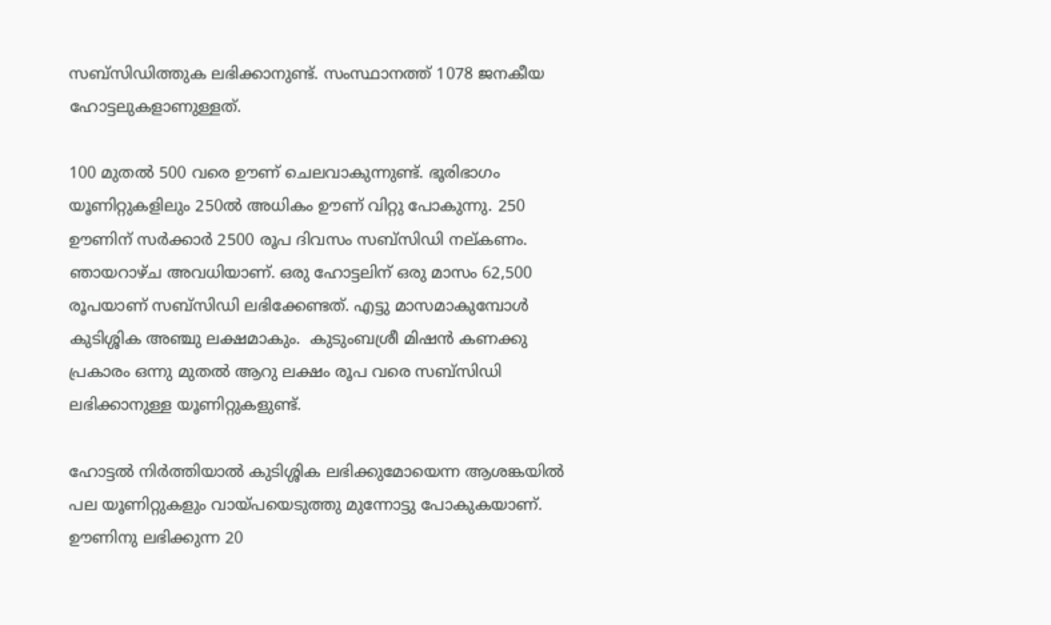സബ്‌സിഡിത്തുക ലഭിക്കാനുണ്ട്. സംസ്ഥാനത്ത് 1078 ജനകീയ ഹോട്ടലുകളാണുള്ളത്.

100 മുതല്‍ 500 വരെ ഊണ് ചെലവാകുന്നുണ്ട്. ഭൂരിഭാഗം യൂണിറ്റുകളിലും 250ല്‍ അധികം ഊണ് വിറ്റു പോകുന്നു. 250 ഊണിന് സര്‍ക്കാര്‍ 2500 രൂപ ദിവസം സബ്‌സിഡി നല്കണം. ഞായറാഴ്ച അവധിയാണ്. ഒരു ഹോട്ടലിന് ഒരു മാസം 62,500 രൂപയാണ് സബ്‌സിഡി ലഭിക്കേണ്ടത്. എട്ടു മാസമാകുമ്പോള്‍ കുടിശ്ശിക അഞ്ചു ലക്ഷമാകും.  കുടുംബശ്രീ മിഷന്‍ കണക്കു പ്രകാരം ഒന്നു മുതല്‍ ആറു ലക്ഷം രൂപ വരെ സബ്‌സിഡി ലഭിക്കാനുള്ള യൂണിറ്റുകളുണ്ട്.

ഹോട്ടല്‍ നിര്‍ത്തിയാല്‍ കുടിശ്ശിക ലഭിക്കുമോയെന്ന ആശങ്കയില്‍ പല യൂണിറ്റുകളും വായ്‌പയെടുത്തു മുന്നോട്ടു പോകുകയാണ്. ഊണിനു ലഭിക്കുന്ന 20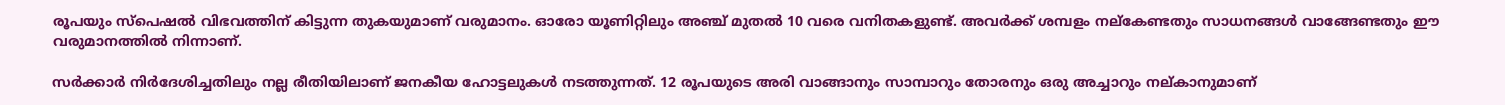രൂപയും സ്‌പെഷല്‍ വിഭവത്തിന് കിട്ടുന്ന തുകയുമാണ് വരുമാനം. ഓരോ യൂണിറ്റിലും അഞ്ച് മുതല്‍ 10 വരെ വനിതകളുണ്ട്. അവര്‍ക്ക് ശമ്പളം നല്‌കേണ്ടതും സാധനങ്ങള്‍ വാങ്ങേണ്ടതും ഈ വരുമാനത്തില്‍ നിന്നാണ്.

സര്‍ക്കാര്‍ നിര്‍ദേശിച്ചതിലും നല്ല രീതിയിലാണ് ജനകീയ ഹോട്ടലുകള്‍ നടത്തുന്നത്. 12 രൂപയുടെ അരി വാങ്ങാനും സാമ്പാറും തോരനും ഒരു അച്ചാറും നല്കാനുമാണ്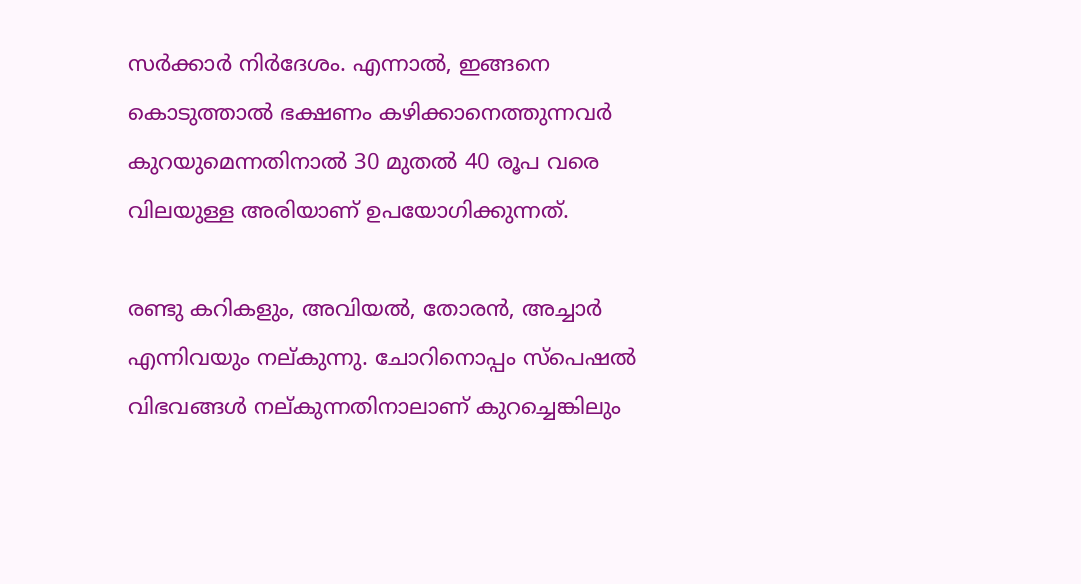സര്‍ക്കാര്‍ നിര്‍ദേശം. എന്നാല്‍, ഇങ്ങനെ കൊടുത്താല്‍ ഭക്ഷണം കഴിക്കാനെത്തുന്നവര്‍ കുറയുമെന്നതിനാല്‍ 30 മുതല്‍ 40 രൂപ വരെ വിലയുള്ള അരിയാണ് ഉപയോഗിക്കുന്നത്.

രണ്ടു കറികളും, അവിയല്‍, തോരന്‍, അച്ചാര്‍ എന്നിവയും നല്കുന്നു. ചോറിനൊപ്പം സ്‌പെഷല്‍ വിഭവങ്ങള്‍ നല്കുന്നതിനാലാണ് കുറച്ചെങ്കിലും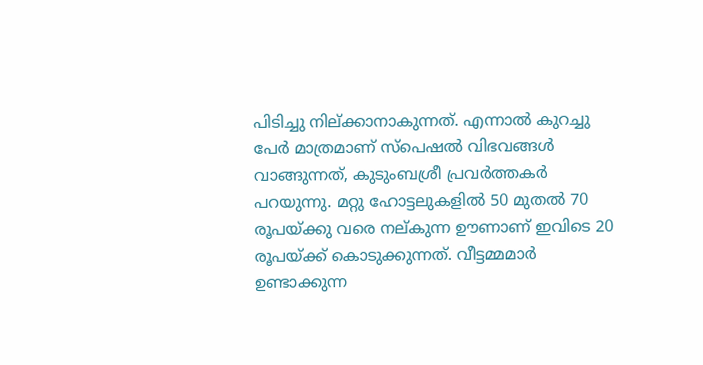പിടിച്ചു നില്ക്കാനാകുന്നത്. എന്നാല്‍ കുറച്ചു പേര്‍ മാത്രമാണ് സ്‌പെഷല്‍ വിഭവങ്ങള്‍ വാങ്ങുന്നത്, കുടുംബശ്രീ പ്രവര്‍ത്തകര്‍ പറയുന്നു. മറ്റു ഹോട്ടലുകളില്‍ 50 മുതല്‍ 70 രൂപയ്‌ക്കു വരെ നല്കുന്ന ഊണാണ് ഇവിടെ 20 രൂപയ്‌ക്ക് കൊടുക്കുന്നത്. വീട്ടമ്മമാര്‍ ഉണ്ടാക്കുന്ന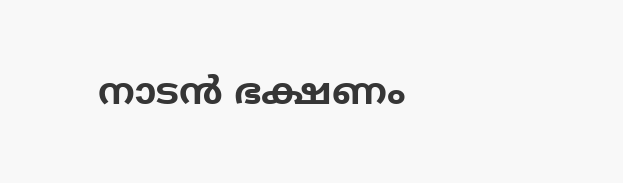നാടന്‍ ഭക്ഷണം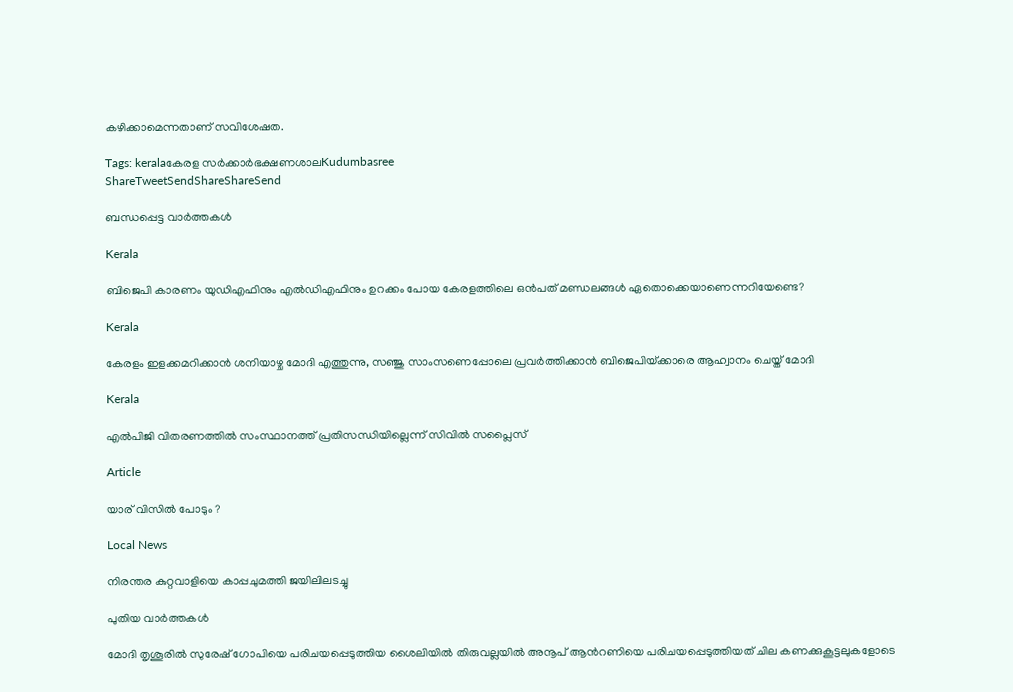കഴിക്കാമെന്നതാണ് സവിശേഷത.

Tags: keralaകേരള സര്‍ക്കാര്‍ഭക്ഷണശാലKudumbasree
ShareTweetSendShareShareSend

ബന്ധപ്പെട്ട വാര്‍ത്തകള്‍

Kerala

ബിജെപി കാരണം യുഡിഎഫിനും എല്‍ഡിഎഫിനും ഉറക്കം പോയ കേരളത്തിലെ ഒന്‍പത് മണ്ഡലങ്ങള്‍ ഏതൊക്കെയാണെന്നറിയേണ്ടെ?

Kerala

കേരളം ഇളക്കമറിക്കാന്‍ ശനിയാഴ്ച മോദി എത്തുന്നു, സഞ്ജു സാംസണെപ്പോലെ പ്രവര്‍ത്തിക്കാന്‍ ബിജെപിയ്‌ക്കാരെ ആഹ്വാനം ചെയ്ത് മോദി

Kerala

എല്‍പിജി വിതരണത്തില്‍ സംസ്ഥാനത്ത് പ്രതിസന്ധിയില്ലെന്ന് സിവില്‍ സപ്ലൈസ്

Article

യാര് വിസില്‍ പോടും ?

Local News

നിരന്തര കുറ്റവാളിയെ കാപ്പചുമത്തി ജയിലിലടച്ചു

പുതിയ വാര്‍ത്തകള്‍

മോദി തൃശൂരില്‍ സുരേഷ് ഗോപിയെ പരിചയപ്പെടുത്തിയ ശൈലിയില്‍ തിരുവല്ലയില്‍ അനൂപ് ആന്‍റണിയെ പരിചയപ്പെടുത്തിയത് ചില കണക്കുകൂട്ടലുകളോടെ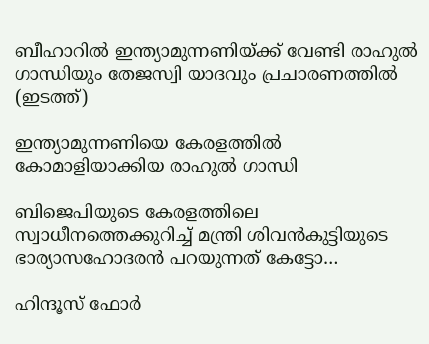ബീഹാറില്‍ ഇന്ത്യാമുന്നണിയ്ക്ക് വേണ്ടി രാഹുല്‍ ഗാന്ധിയും തേജസ്വി യാദവും പ്രചാരണത്തില്‍ (ഇടത്ത്)

ഇന്ത്യാമുന്നണിയെ കേരളത്തില്‍ കോമാളിയാക്കിയ രാഹുല്‍ ഗാന്ധി

ബിജെപിയുടെ കേരളത്തിലെ സ്വാധീനത്തെക്കുറിച്ച് മന്ത്രി ശിവന്‍കുട്ടിയുടെ ഭാര്യാസഹോദരന്‍ പറയുന്നത് കേട്ടോ…

ഹിന്ദൂസ് ഫോര്‍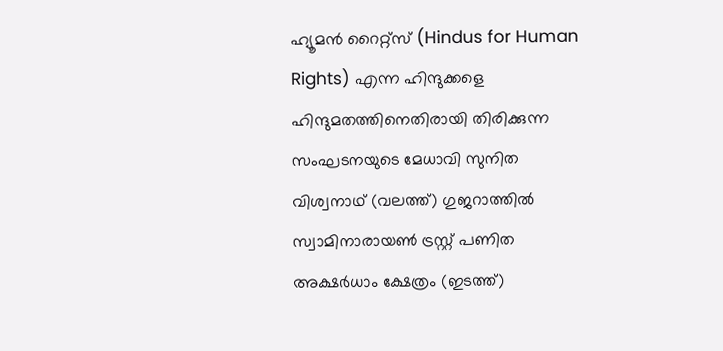ഹ്യൂമന്‍ റൈറ്റ്സ് (Hindus for Human Rights) എന്ന ഹിന്ദുക്കളെ ഹിന്ദുമതത്തിനെതിരായി തിരിക്കുന്ന സംഘടനയുടെ മേധാവി സുനിത വിശ്വനാഥ് (വലത്ത്) ഗുജറാത്തില്‍ സ്വാമിനാരായണ്‍ ട്രസ്റ്റ് പണിത അക്ഷര്‍ധാം ക്ഷേത്രം (ഇടത്ത്)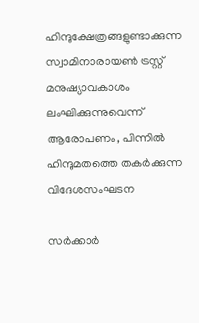ഹിന്ദുക്ഷേത്രങ്ങളുണ്ടാക്കുന്ന സ്വാമിനാരായണ്‍ ട്രസ്റ്റ് മനുഷ്യാവകാശം ലംഘിക്കുന്നുവെന്ന് ആരോപണം, പിന്നില്‍ ഹിന്ദുമതത്തെ തകര്‍ക്കുന്ന വിദേശസംഘടന

സര്‍ക്കാര്‍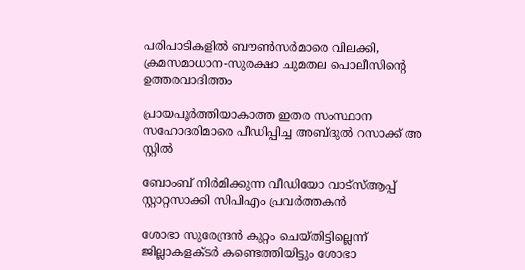പരിപാടികളില്‍ ബൗണ്‍സര്‍മാരെ വിലക്കി, ക്രമസമാധാന-സുരക്ഷാ ചുമതല പൊലീസിന്റെ ഉത്തരവാദിത്തം

പ്രായപൂര്‍ത്തിയാകാത്ത ഇതര സംസ്ഥാന സഹോദരിമാരെ പീഡിപ്പിച്ച അബ്ദുല്‍ റസാക്ക് അ സ്റ്റില്‍

ബോംബ് നിര്‍മിക്കുന്ന വീഡിയോ വാട്‌സ്ആപ്പ് സ്റ്റാറ്റസാക്കി സിപിഎം പ്രവര്‍ത്തകന്‍

ശോഭാ സുരേന്ദ്രന്‍ കുറ്റം ചെയ്തിട്ടില്ലെന്ന് ജില്ലാകളക്ടര്‍ കണ്ടെത്തിയിട്ടും ശോഭാ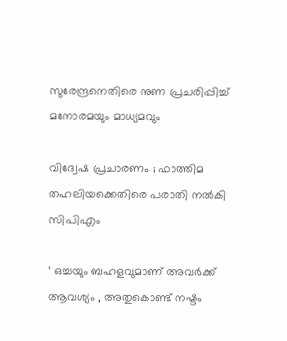സുരേന്ദ്രനെതിരെ നുണ പ്രചരിപ്പിച്ച് മനോരമയും മാധ്യമവും

വിദ്വേഷ പ്രചാരണം ; ഫാത്തിമ തഹലിയക്കെതിരെ പരാതി നല്‍കി സിപിഎം

‘ ഒച്ചയും ബഹളവുമാണ് അവർക്ക് ആവശ്യം , അതുകൊണ്ട് നഷ്ടം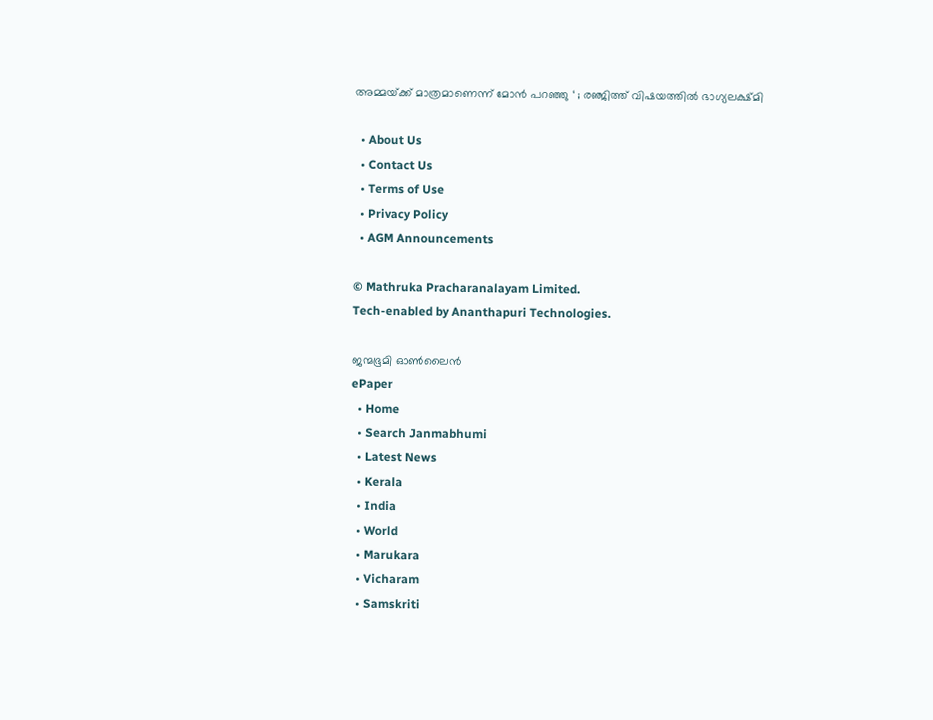അമ്മയ്‌ക്ക് മാത്രമാണെന്ന് മോൻ പറഞ്ഞു ‘ ; രഞ്ജിത്ത് വിഷയത്തിൽ ഭാഗ്യലക്ഷ്മി

  • About Us
  • Contact Us
  • Terms of Use
  • Privacy Policy
  • AGM Announcements

© Mathruka Pracharanalayam Limited.
Tech-enabled by Ananthapuri Technologies.

ജന്മഭൂമി ഓണ്‍ലൈന്‍
ePaper
  • Home
  • Search Janmabhumi
  • Latest News
  • Kerala
  • India
  • World
  • Marukara
  • Vicharam
  • Samskriti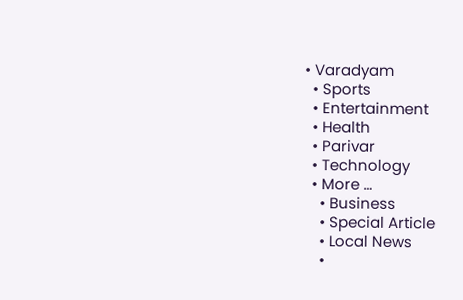• Varadyam
  • Sports
  • Entertainment
  • Health
  • Parivar
  • Technology
  • More …
    • Business
    • Special Article
    • Local News
    •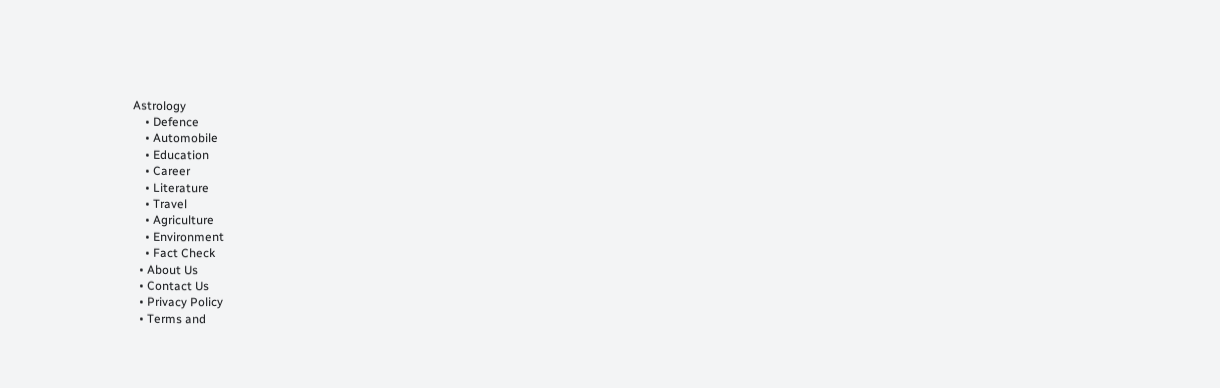Astrology
    • Defence
    • Automobile
    • Education
    • Career
    • Literature
    • Travel
    • Agriculture
    • Environment
    • Fact Check
  • About Us
  • Contact Us
  • Privacy Policy
  • Terms and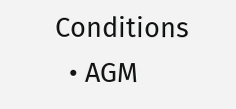Conditions
  • AGM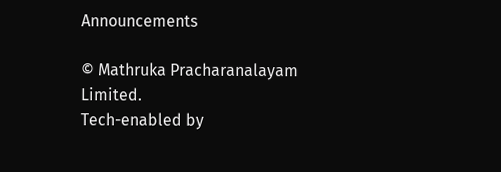Announcements

© Mathruka Pracharanalayam Limited.
Tech-enabled by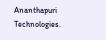Ananthapuri Technologies.